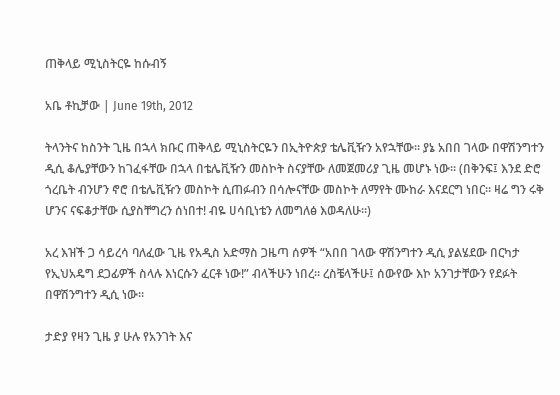ጠቅላይ ሚኒስትርዬ ከሱብኝ

አቤ ቶኪቻው | June 19th, 2012

ትላንትና ከስንት ጊዜ በኋላ ክቡር ጠቅላይ ሚኒስትርዬን በኢትዮጵያ ቴሌቪዥን አየኋቸው። ያኔ አበበ ገላው በዋሽንግተን ዲሲ ቆሌያቸውን ከገፈፋቸው በኋላ በቴሌቪዥን መስኮት ስናያቸው ለመጀመሪያ ጊዜ መሆኑ ነው። (በቅንፍ፤ እንደ ድሮ ጎረቤት ብንሆን ኖሮ በቴሌቪዥን መስኮት ሲጠፉብን በሳሎናቸው መስኮት ለማየት ሙከራ እናደርግ ነበር። ዛሬ ግን ሩቅ ሆንና ናፍቆታቸው ሲያስቸግረን ሰነበተ! ብዬ ሀሳቢነቴን ለመግለፅ እወዳለሁ።)

አረ እዝች ጋ ሳይረሳ ባለፈው ጊዜ የአዲስ አድማስ ጋዜጣ ሰዎች “አበበ ገላው ዋሽንግተን ዲሲ ያልሄደው በርካታ የኢህአዴግ ደጋፊዎች ስላሉ እነርሱን ፈርቶ ነው!” ብላችሁን ነበረ። ረስቼላችሁ፤ ሰውየው እኮ አንገታቸውን የደፉት በዋሽንግተን ዲሲ ነው።

ታድያ የዛን ጊዜ ያ ሁሉ የአንገት እና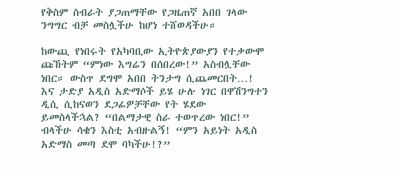የቅስም ስብራት ያጋጠማቸው የጋዜጠኛ አበበ ገላው ንግግር ብቻ መስሏችሁ ከሆነ ተሸወዳችሁ።

ከውጪ የነበሩት የአካባቢው ኢትዮጵያውያን የተቃውሞ ጩኸትም “ምነው እግሬን በሰበረው!” አስብሏቸው ነበር። ውስጥ ደግሞ አበበ ትንታግ ሲጨመርበት…!  እና ታድያ አዲስ አድማሶች ይሄ ሁሉ ነገር በዋሽንግተን ዲሲ ሲከናወን ደጋፊዎቻቸው የት ሄደው ይመስላችኋል? “በልማታዊ ስራ ተወጥረው ነበር!” ብላችሁ ሳቄን እስቲ አብዙልኝ! “ምን አይነት አዲስ አድማስ መጣ ደሞ ባካችሁ!?”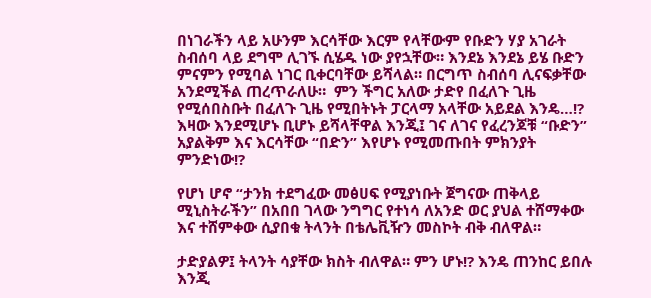በነገራችን ላይ አሁንም እርሳቸው እርም የላቸውም የቡድን ሃያ አገራት ስብሰባ ላይ ደግሞ ሊገኙ ሲሄዱ ነው ያየኋቸው። እንደኔ እንደኔ ይሄ ቡድን ምናምን የሚባል ነገር ቢቀርባቸው ይሻላል። በርግጥ ስብሰባ ሊናፍቃቸው አንደሚችል ጠረጥራለሁ።  ምን ችግር አለው ታድየ በፈለጉ ጊዜ የሚሰበስቡት በፈለጉ ጊዜ የሚበትኑት ፓርላማ አላቸው አይደል እንዴ…!?  እዛው እንደሚሆኑ ቢሆኑ ይሻላቸዋል እንጂ፤ ገና ለገና የፈረንጆቹ “ቡድን” አያልቅም እና እርሳቸው “በድን” እየሆኑ የሚመጡበት ምክንያት ምንድነው!?

የሆነ ሆኖ “ታንክ ተደግፈው መፅሀፍ የሚያነቡት ጀግናው ጠቅላይ ሚኒስትራችን” በአበበ ገላው ንግግር የተነሳ ለአንድ ወር ያህል ተሸማቀው እና ተሸምቀው ሲያበቁ ትላንት በቴሌቪዥን መስኮት ብቅ ብለዋል።

ታድያልዎ፤ ትላንት ሳያቸው ክስት ብለዋል። ምን ሆኑ!? እንዴ ጠንከር ይበሉ እንጂ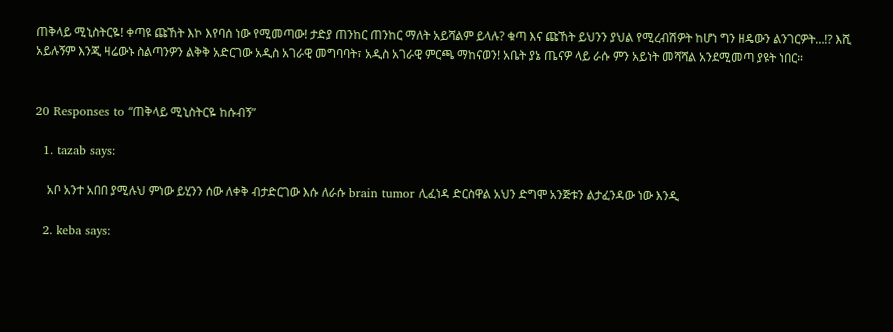ጠቅላይ ሚኒስትርዬ! ቀጣዩ ጩኸት እኮ እየባሰ ነው የሚመጣው! ታድያ ጠንከር ጠንከር ማለት አይሻልም ይላሉ? ቁጣ እና ጩኸት ይህንን ያህል የሚረብሽዎት ከሆነ ግን ዘዴውን ልንገርዎት…!? እሺ አይሉኝም እንጂ ዛሬውኑ ስልጣንዎን ልቅቅ አድርገው አዲስ አገራዊ መግባባት፣ አዲስ አገራዊ ምርጫ ማከናወን! አቤት ያኔ ጤናዎ ላይ ራሱ ምን አይነት መሻሻል አንደሚመጣ ያዩት ነበር።


20 Responses to “ጠቅላይ ሚኒስትርዬ ከሱብኝ”

  1. tazab says:

    አቦ አንተ አበበ ያሚሉህ ምነው ይሂንን ሰው ለቀቅ ብታድርገው እሱ ለራሱ brain tumor ሊፈነዳ ድርስዋል አህን ድግሞ አንጅቱን ልታፈንዳው ነው እንዲ

  2. keba says: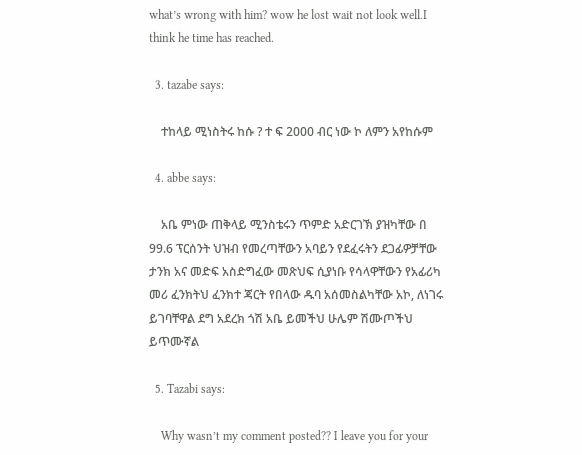what’s wrong with him? wow he lost wait not look well.I think he time has reached.

  3. tazabe says:

    ተከላይ ሚነስትሩ ከሱ ? ተ ፍ 2000 ብር ነው ኮ ለምን አየከሱም

  4. abbe says:

    አቤ ምነው ጠቅላይ ሚንስቴሩን ጥምድ አድርገኽ ያዝካቸው በ 99.6 ፕርሰንት ህዝብ የመረጣቸውን አባይን የደፈሩትን ደጋፊዎቻቸው ታንክ አና መድፍ አስድግፈው መጽህፍ ሲያነቡ የሳላዋቸውን የአፊሪካ መሪ ፈንክትህ ፈንክተ ጃርት የበላው ዱባ አሰመስልካቸው አኮ, ለነገሩ ይገባቸዋል ደግ አደረክ ጎሽ አቤ ይመችህ ሁሌም ሽሙጦችህ ይጥሙኛል

  5. Tazabi says:

    Why wasn’t my comment posted?? I leave you for your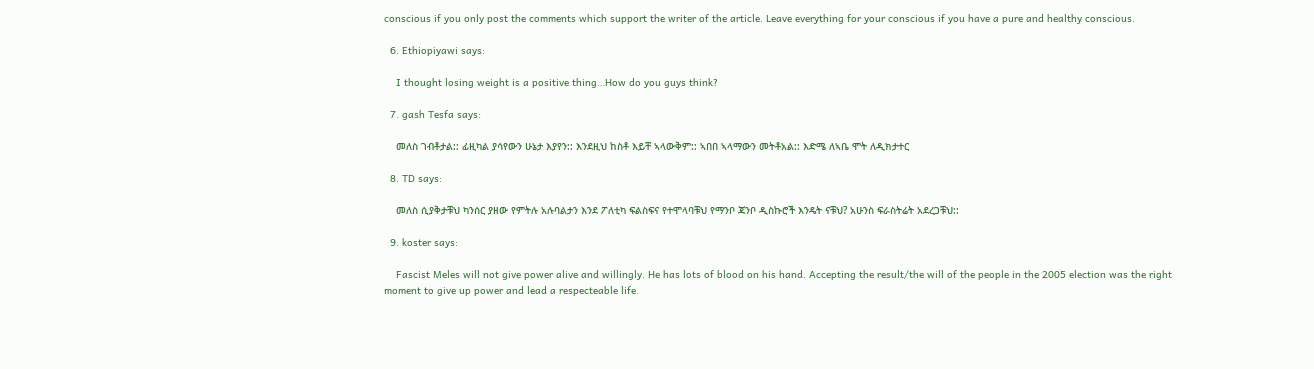conscious if you only post the comments which support the writer of the article. Leave everything for your conscious if you have a pure and healthy conscious.

  6. Ethiopiyawi says:

    I thought losing weight is a positive thing…How do you guys think?

  7. gash Tesfa says:

    መለስ ገብቶታል:: ፊዚካል ያሳየውን ሁኔታ እያየን:: እንደዚህ ከስቶ እይቸ ኣላውቅም:: ኣበበ ኣላማውን መትቶአል:: እድሜ ለኣቤ ሞት ለዲክታተር

  8. TD says:

    መለስ ሲያቅታቹህ ካንሰር ያዘው የምትሉ አሉባልታን እንደ ፖለቲካ ፍልስፍና የተሞላባቹህ የማንቦ ጃንቦ ዲስኩሮች እንዴት ናቹህ? አሁንስ ፍራስትሬት አደረጋቹህ::

  9. koster says:

    Fascist Meles will not give power alive and willingly. He has lots of blood on his hand. Accepting the result/the will of the people in the 2005 election was the right moment to give up power and lead a respecteable life.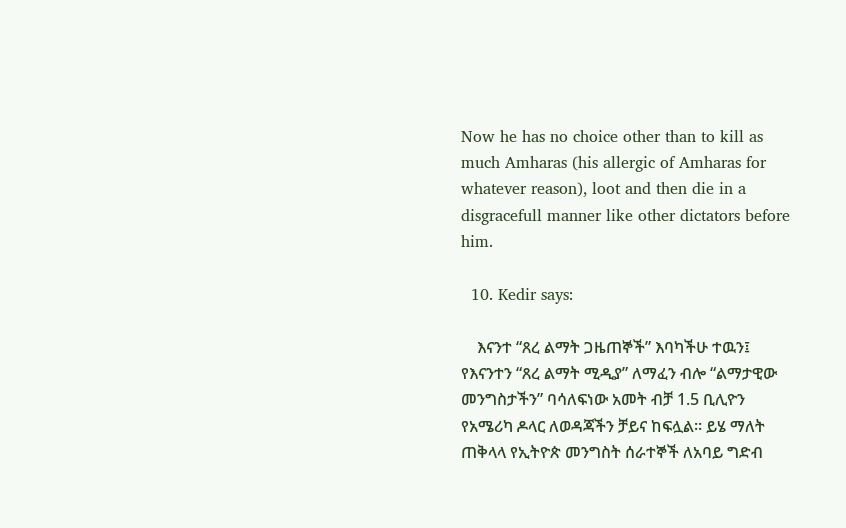Now he has no choice other than to kill as much Amharas (his allergic of Amharas for whatever reason), loot and then die in a disgracefull manner like other dictators before him.

  10. Kedir says:

    እናንተ “ጸረ ልማት ጋዜጠኞች” እባካችሁ ተዉን፤ የእናንተን “ጸረ ልማት ሚዲያ” ለማፈን ብሎ “ልማታዊው መንግስታችን” ባሳለፍነው አመት ብቻ 1.5 ቢሊዮን የአሜሪካ ዶላር ለወዳጃችን ቻይና ከፍሏል፡፡ ይሄ ማለት ጠቅላላ የኢትዮጵ መንግስት ሰራተኞች ለአባይ ግድብ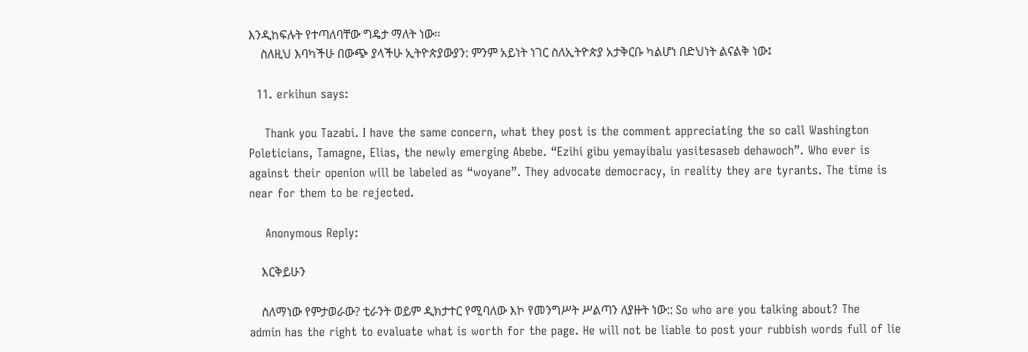እንዲከፍሉት የተጣለባቸው ግዴታ ማለት ነው፡፡
    ስለዚህ እባካችሁ በውጭ ያላችሁ ኢትዮጵያውያን: ምንም አይነት ነገር ስለኢትዮጵያ አታቅርቡ ካልሆነ በድህነት ልናልቅ ነው፤

  11. erkihun says:

    Thank you Tazabi. I have the same concern, what they post is the comment appreciating the so call Washington Poleticians, Tamagne, Elias, the newly emerging Abebe. “Ezihi gibu yemayibalu yasitesaseb dehawoch”. Who ever is against their openion will be labeled as “woyane”. They advocate democracy, in reality they are tyrants. The time is near for them to be rejected.

    Anonymous Reply:

    እርቅይሁን

    ስለማነው የምታወራው? ቲራንት ወይም ዲክታተር የሚባለው እኮ የመንግሥት ሥልጣን ለያዙት ነው:: So who are you talking about? The admin has the right to evaluate what is worth for the page. He will not be liable to post your rubbish words full of lie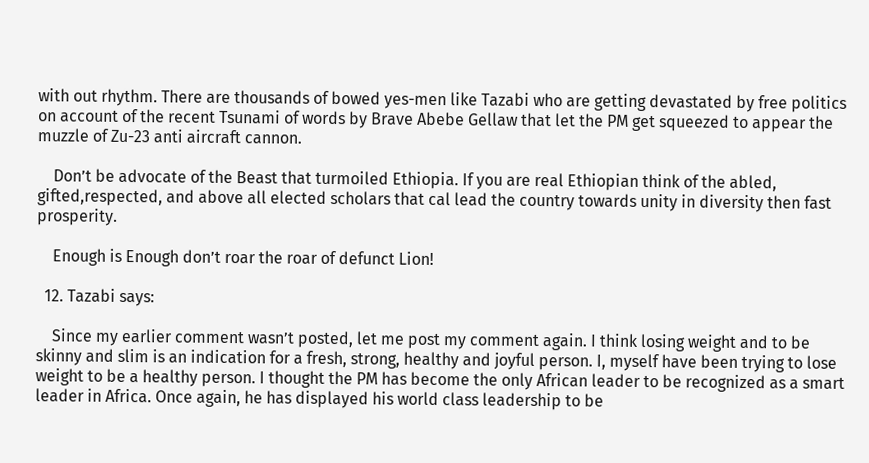with out rhythm. There are thousands of bowed yes-men like Tazabi who are getting devastated by free politics on account of the recent Tsunami of words by Brave Abebe Gellaw that let the PM get squeezed to appear the muzzle of Zu-23 anti aircraft cannon.

    Don’t be advocate of the Beast that turmoiled Ethiopia. If you are real Ethiopian think of the abled, gifted,respected, and above all elected scholars that cal lead the country towards unity in diversity then fast prosperity.

    Enough is Enough don’t roar the roar of defunct Lion!

  12. Tazabi says:

    Since my earlier comment wasn’t posted, let me post my comment again. I think losing weight and to be skinny and slim is an indication for a fresh, strong, healthy and joyful person. I, myself have been trying to lose weight to be a healthy person. I thought the PM has become the only African leader to be recognized as a smart leader in Africa. Once again, he has displayed his world class leadership to be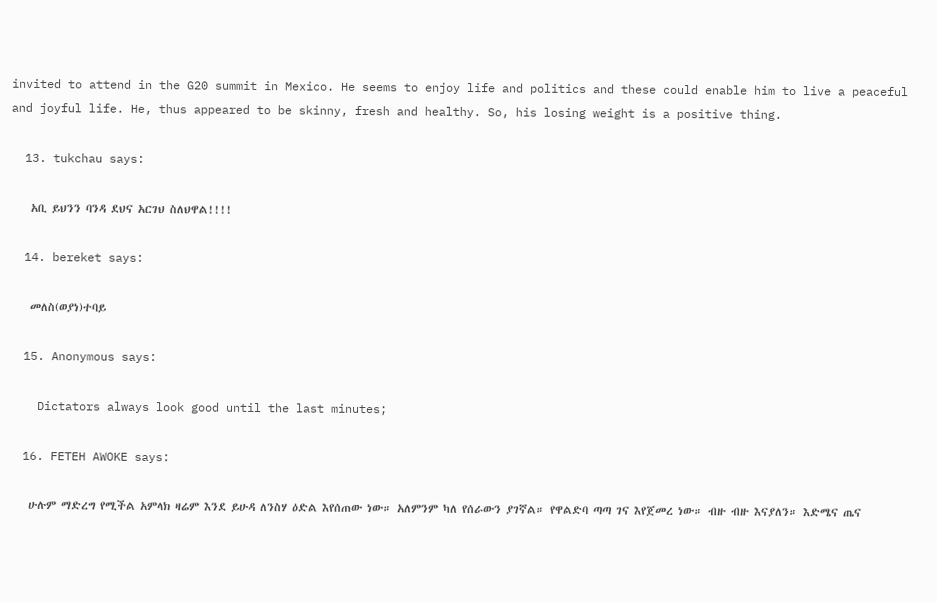invited to attend in the G20 summit in Mexico. He seems to enjoy life and politics and these could enable him to live a peaceful and joyful life. He, thus appeared to be skinny, fresh and healthy. So, his losing weight is a positive thing.

  13. tukchau says:

    አቢ ይህንን ባንዳ ደህና አርገህ ስለህዋል!!!!

  14. bereket says:

    መለስ(ወያነ)ተባይ

  15. Anonymous says:

    Dictators always look good until the last minutes;

  16. FETEH AWOKE says:

    ሁሉም ማድረግ የሚችል አምላክ ዛሬም እንደ ይሁዳ ለንስሃ ዕድል እየሰጠው ነው። አለምንም ካለ የሰራውን ያገኛል። የዋልድባ ጣጣ ገና እየጀመረ ነው። ብዙ ብዙ እናያለን። እድሜና ጤና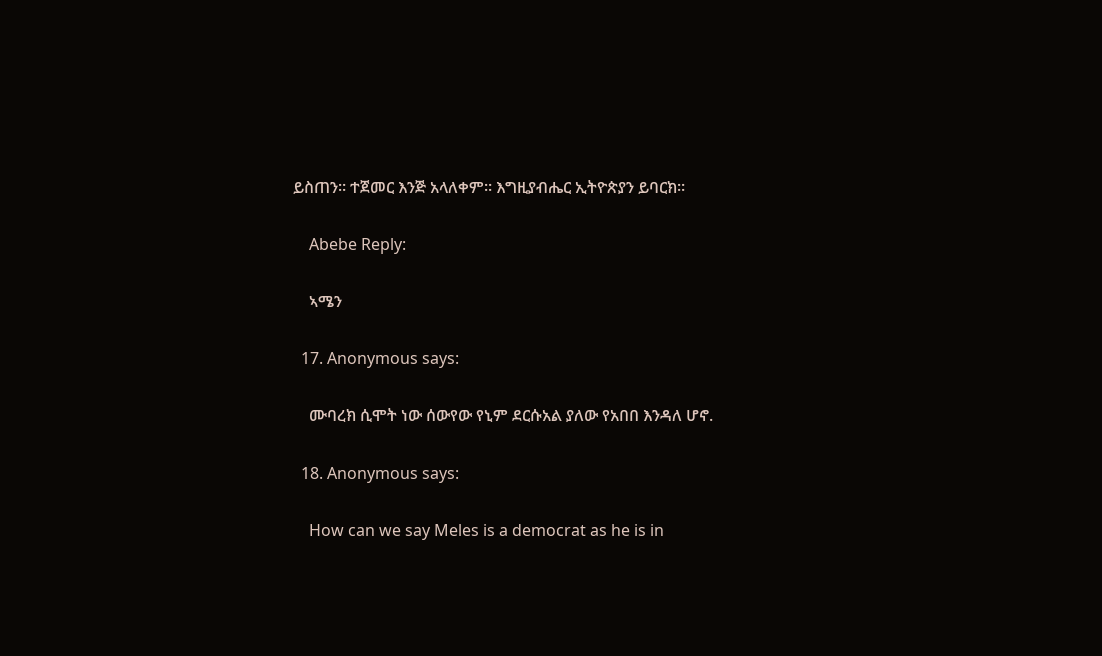ይስጠን። ተጀመር እንጅ አላለቀም። እግዚያብሔር ኢትዮጵያን ይባርክ።

    Abebe Reply:

    ኣሜን

  17. Anonymous says:

    ሙባረክ ሲሞት ነው ሰውየው የኒም ደርሱአል ያለው የአበበ እንዳለ ሆኖ.

  18. Anonymous says:

    How can we say Meles is a democrat as he is in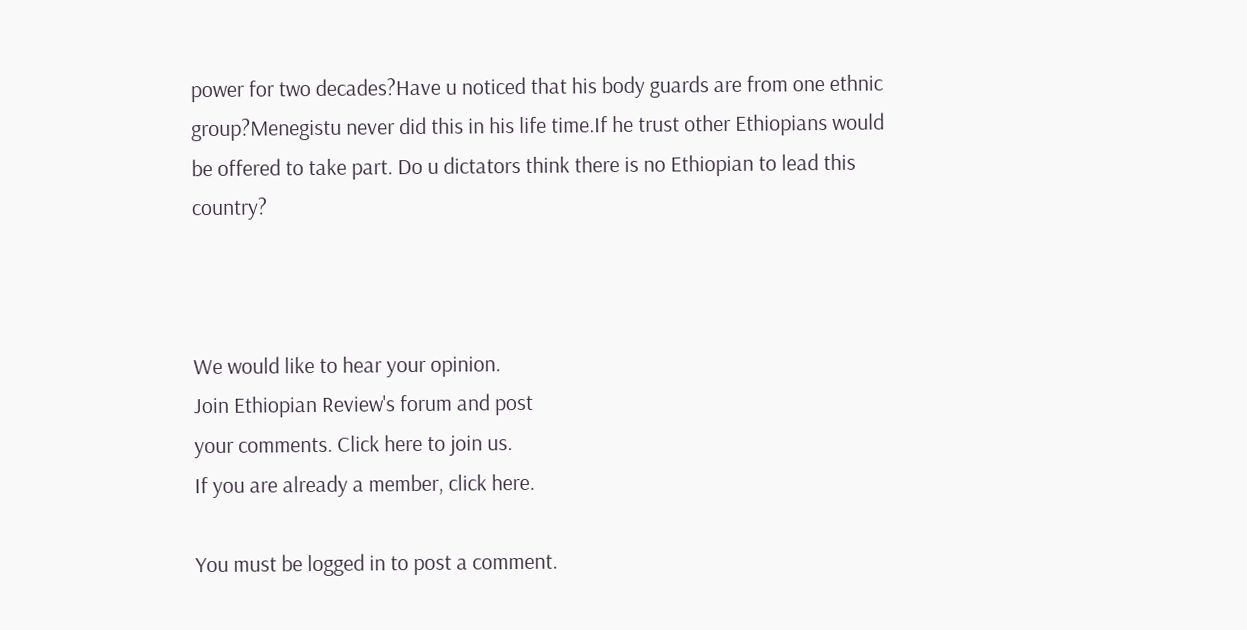power for two decades?Have u noticed that his body guards are from one ethnic group?Menegistu never did this in his life time.If he trust other Ethiopians would be offered to take part. Do u dictators think there is no Ethiopian to lead this country?



We would like to hear your opinion.
Join Ethiopian Review's forum and post
your comments. Click here to join us.
If you are already a member, click here.

You must be logged in to post a comment.